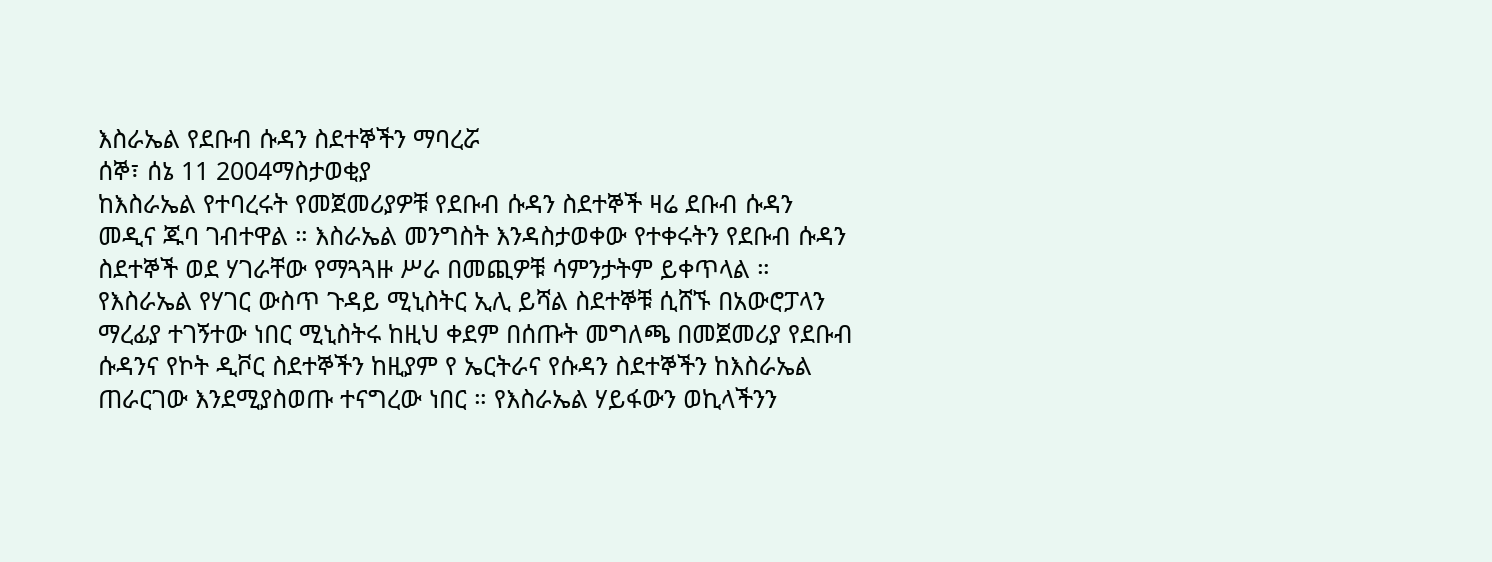እስራኤል የደቡብ ሱዳን ስደተኞችን ማባረሯ
ሰኞ፣ ሰኔ 11 2004ማስታወቂያ
ከእስራኤል የተባረሩት የመጀመሪያዎቹ የደቡብ ሱዳን ስደተኞች ዛሬ ደቡብ ሱዳን መዲና ጁባ ገብተዋል ። እስራኤል መንግስት እንዳስታወቀው የተቀሩትን የደቡብ ሱዳን ስደተኞች ወደ ሃገራቸው የማጓጓዙ ሥራ በመጪዎቹ ሳምንታትም ይቀጥላል ። የእስራኤል የሃገር ውስጥ ጉዳይ ሚኒስትር ኢሊ ይሻል ስደተኞቹ ሲሸኙ በአውሮፓላን ማረፊያ ተገኝተው ነበር ሚኒስትሩ ከዚህ ቀደም በሰጡት መግለጫ በመጀመሪያ የደቡብ ሱዳንና የኮት ዲቮር ስደተኞችን ከዚያም የ ኤርትራና የሱዳን ስደተኞችን ከእስራኤል ጠራርገው እንደሚያስወጡ ተናግረው ነበር ። የእስራኤል ሃይፋውን ወኪላችንን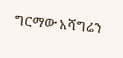ግርማው አሻግሬን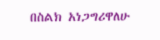በስልክ አነጋግሪዋለሁ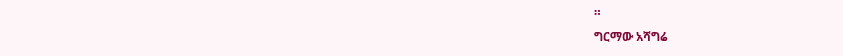።
ግርማው አሻግሬ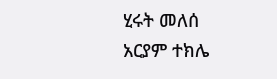ሂሩት መለሰ
አርያም ተክሌ